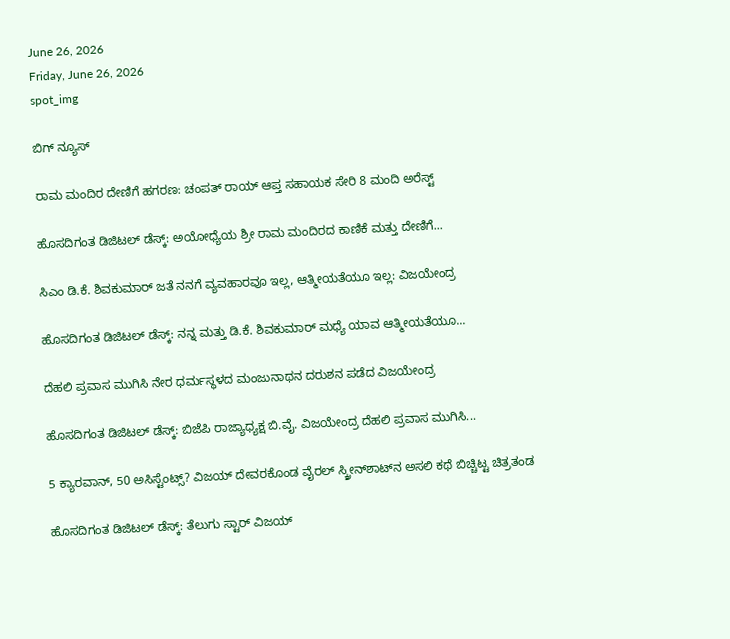June 26, 2026
Friday, June 26, 2026
spot_img

ಬಿಗ್ ನ್ಯೂಸ್

ರಾಮ ಮಂದಿರ ದೇಣಿಗೆ ಹಗರಣ: ಚಂಪತ್ ರಾಯ್ ಆಪ್ತ ಸಹಾಯಕ ಸೇರಿ 8 ಮಂದಿ ಅರೆಸ್ಟ್

ಹೊಸದಿಗಂತ ಡಿಜಿಟಲ್ ಡೆಸ್ಕ್: ಅಯೋಧ್ಯೆಯ ಶ್ರೀ ರಾಮ ಮಂದಿರದ ಕಾಣಿಕೆ ಮತ್ತು ದೇಣಿಗೆ...

ಸಿಎಂ ಡಿ.ಕೆ. ಶಿವಕುಮಾರ್ ಜತೆ ನನಗೆ ವ್ಯವಹಾರವೂ ಇಲ್ಲ, ಆತ್ಮೀಯತೆಯೂ ಇಲ್ಲ: ವಿಜಯೇಂದ್ರ

ಹೊಸದಿಗಂತ ಡಿಜಿಟಲ್‌ ಡೆಸ್ಕ್‌: ನನ್ನ ಮತ್ತು ಡಿ.ಕೆ. ಶಿವಕುಮಾರ್‌ ಮಧ್ಯೆ ಯಾವ ಆತ್ಮೀಯತೆಯೂ...

ದೆಹಲಿ ಪ್ರವಾಸ ಮುಗಿಸಿ ನೇರ ಧರ್ಮಸ್ಥಳದ ಮಂಜುನಾಥನ ದರುಶನ ಪಡೆದ ವಿಜಯೇಂದ್ರ

ಹೊಸದಿಗಂತ ಡಿಜಿಟಲ್‌ ಡೆಸ್ಕ್‌: ಬಿಜೆಪಿ ರಾಜ್ಯಾಧ್ಯಕ್ಷ ಬಿ.ವೈ. ವಿಜಯೇಂದ್ರ ದೆಹಲಿ ಪ್ರವಾಸ ಮುಗಿಸಿ...

5 ಕ್ಯಾರವಾನ್, 50 ಅಸಿಸ್ಟೆಂಟ್ಸ್? ವಿಜಯ್ ದೇವರಕೊಂಡ ವೈರಲ್ ಸ್ಕ್ರೀನ್‌ಶಾಟ್‌ನ ಅಸಲಿ ಕಥೆ ಬಿಚ್ಚಿಟ್ಟ ಚಿತ್ರತಂಡ

ಹೊಸದಿಗಂತ ಡಿಜಿಟಲ್ ಡೆಸ್ಕ್: ತೆಲುಗು ಸ್ಟಾರ್ ವಿಜಯ್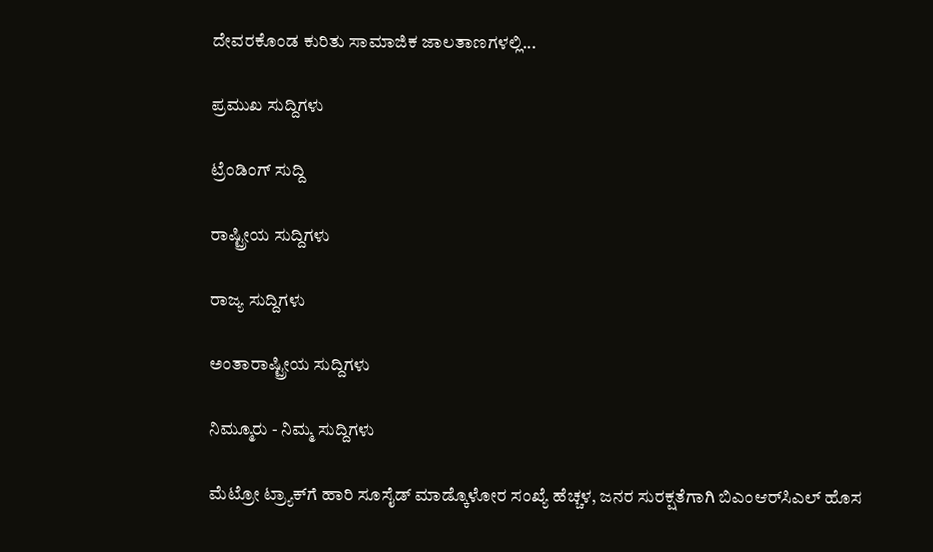ದೇವರಕೊಂಡ ಕುರಿತು ಸಾಮಾಜಿಕ ಜಾಲತಾಣಗಳಲ್ಲಿ...

ಪ್ರಮುಖ ಸುದ್ದಿಗಳು

ಟ್ರೆಂಡಿಂಗ್ ಸುದ್ದಿ

ರಾಷ್ಟ್ರೀಯ ಸುದ್ದಿಗಳು

ರಾಜ್ಯ ಸುದ್ದಿಗಳು

ಅಂತಾರಾಷ್ಟ್ರೀಯ ಸುದ್ದಿಗಳು

ನಿಮ್ಮೂರು - ನಿಮ್ಮ ಸುದ್ದಿಗಳು

ಮೆಟ್ರೋ ಟ್ರ್ಯಾಕ್‌ಗೆ ಹಾರಿ ಸೂಸೈಡ್‌ ಮಾಡ್ಕೊಳೋರ ಸಂಖ್ಯೆ ಹೆಚ್ಚಳ, ಜನರ ಸುರಕ್ಷತೆಗಾಗಿ ಬಿಎಂಆರ್‌ಸಿಎಲ್‌ ಹೊಸ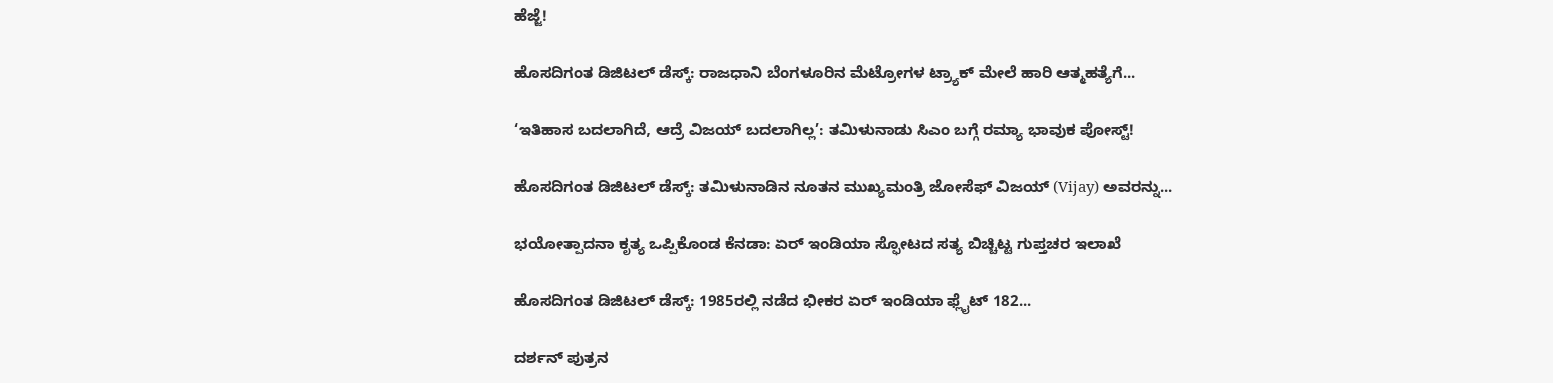ಹೆಜ್ಜೆ!

ಹೊಸದಿಗಂತ ಡಿಜಿಟಲ್‌ ಡೆಸ್ಕ್‌: ರಾಜಧಾನಿ ಬೆಂಗಳೂರಿನ ಮೆಟ್ರೋಗಳ ಟ್ರ್ಯಾಕ್‌ ಮೇಲೆ ಹಾರಿ ಆತ್ಮಹತ್ಯೆಗೆ...

‘ಇತಿಹಾಸ ಬದಲಾಗಿದೆ, ಆದ್ರೆ ವಿಜಯ್ ಬದಲಾಗಿಲ್ಲ’: ತಮಿಳುನಾಡು ಸಿಎಂ ಬಗ್ಗೆ ರಮ್ಯಾ ಭಾವುಕ ಪೋಸ್ಟ್!

ಹೊಸದಿಗಂತ ಡಿಜಿಟಲ್ ಡೆಸ್ಕ್: ತಮಿಳುನಾಡಿನ ನೂತನ ಮುಖ್ಯಮಂತ್ರಿ ಜೋಸೆಫ್ ವಿಜಯ್ (Vijay) ಅವರನ್ನು...

ಭಯೋತ್ಪಾದನಾ ಕೃತ್ಯ ಒಪ್ಪಿಕೊಂಡ ಕೆನಡಾ: ಏರ್ ಇಂಡಿಯಾ ಸ್ಫೋಟದ ಸತ್ಯ ಬಿಚ್ಚಿಟ್ಟ ಗುಪ್ತಚರ ಇಲಾಖೆ

ಹೊಸದಿಗಂತ ಡಿಜಿಟಲ್ ಡೆಸ್ಕ್: 1985ರಲ್ಲಿ ನಡೆದ ಭೀಕರ ಏರ್ ಇಂಡಿಯಾ ಫ್ಲೈಟ್ 182...

ದರ್ಶನ್‌ ಪುತ್ರನ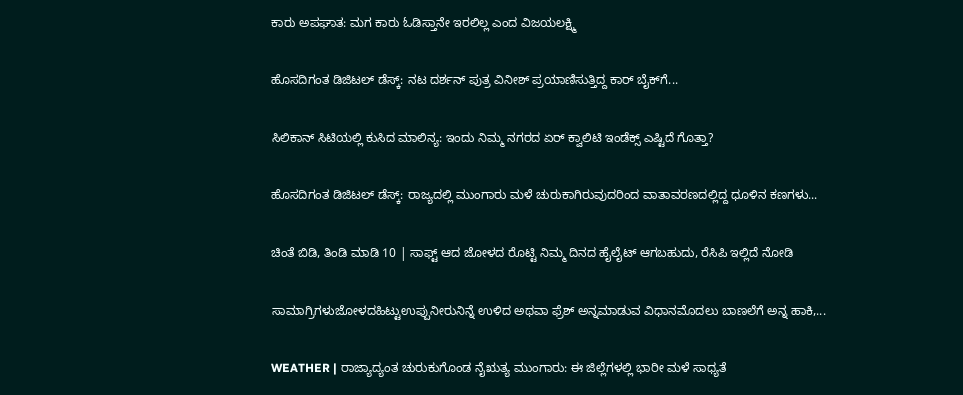ಕಾರು ಅಪಘಾತ: ಮಗ ಕಾರು ಓಡಿಸ್ತಾನೇ ಇರಲಿಲ್ಲ ಎಂದ ವಿಜಯಲಕ್ಷ್ಮಿ

ಹೊಸದಿಗಂತ ಡಿಜಿಟಲ್‌ ಡೆಸ್ಕ್‌: ನಟ ದರ್ಶನ್‌ ಪುತ್ರ ವಿನೀಶ್‌ ಪ್ರಯಾಣಿಸುತ್ತಿದ್ದ ಕಾರ್‌ ಬೈಕ್‌ಗೆ...

ಸಿಲಿಕಾನ್ ಸಿಟಿಯಲ್ಲಿ ಕುಸಿದ ಮಾಲಿನ್ಯ: ಇಂದು ನಿಮ್ಮ ನಗರದ ಏರ್ ಕ್ವಾಲಿಟಿ ಇಂಡೆಕ್ಸ್ ಎಷ್ಟಿದೆ ಗೊತ್ತಾ?

ಹೊಸದಿಗಂತ ಡಿಜಿಟಲ್ ಡೆಸ್ಕ್: ರಾಜ್ಯದಲ್ಲಿ ಮುಂಗಾರು ಮಳೆ ಚುರುಕಾಗಿರುವುದರಿಂದ ವಾತಾವರಣದಲ್ಲಿದ್ದ ಧೂಳಿನ ಕಣಗಳು...

ಚಿಂತೆ ಬಿಡಿ, ತಿಂಡಿ ಮಾಡಿ 10 | ಸಾಫ್ಟ್‌ ಆದ ಜೋಳದ ರೊಟ್ಟಿ ನಿಮ್ಮ ದಿನದ ಹೈಲೈಟ್‌ ಆಗಬಹುದು, ರೆಸಿಪಿ ಇಲ್ಲಿದೆ ನೋಡಿ

ಸಾಮಾಗ್ರಿಗಳುಜೋಳದಹಿಟ್ಟುಉಪ್ಪುನೀರುನಿನ್ನೆ ಉಳಿದ ಅಥವಾ ಫ್ರೆಶ್‌ ಅನ್ನಮಾಡುವ ವಿಧಾನಮೊದಲು ಬಾಣಲೆಗೆ ಅನ್ನ ಹಾಕಿ,...

WEATHER | ರಾಜ್ಯಾದ್ಯಂತ ಚುರುಕುಗೊಂಡ ನೈಋತ್ಯ ಮುಂಗಾರು: ಈ ಜಿಲ್ಲೆಗಳಲ್ಲಿ ಭಾರೀ ಮಳೆ ಸಾಧ್ಯತೆ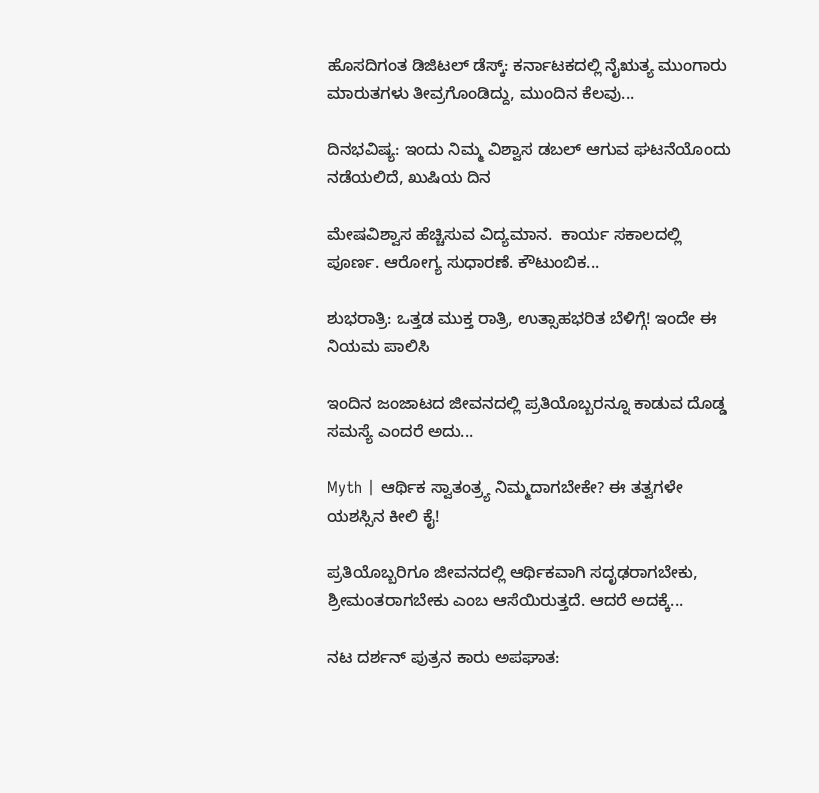ಹೊಸದಿಗಂತ ಡಿಜಿಟಲ್ ಡೆಸ್ಕ್: ಕರ್ನಾಟಕದಲ್ಲಿ ನೈಋತ್ಯ ಮುಂಗಾರು ಮಾರುತಗಳು ತೀವ್ರಗೊಂಡಿದ್ದು, ಮುಂದಿನ ಕೆಲವು...

ದಿನಭವಿಷ್ಯ: ಇಂದು ನಿಮ್ಮ ವಿಶ್ವಾಸ ಡಬಲ್‌ ಆಗುವ ಘಟನೆಯೊಂದು ನಡೆಯಲಿದೆ, ಖುಷಿಯ ದಿನ

ಮೇಷವಿಶ್ವಾಸ ಹೆಚ್ಚಿಸುವ ವಿದ್ಯಮಾನ.  ಕಾರ್ಯ ಸಕಾಲದಲ್ಲಿ ಪೂರ್ಣ. ಆರೋಗ್ಯ ಸುಧಾರಣೆ. ಕೌಟುಂಬಿಕ...

ಶುಭರಾತ್ರಿ: ಒತ್ತಡ ಮುಕ್ತ ರಾತ್ರಿ, ಉತ್ಸಾಹಭರಿತ ಬೆಳಿಗ್ಗೆ! ಇಂದೇ ಈ ನಿಯಮ ಪಾಲಿಸಿ

ಇಂದಿನ ಜಂಜಾಟದ ಜೀವನದಲ್ಲಿ ಪ್ರತಿಯೊಬ್ಬರನ್ನೂ ಕಾಡುವ ದೊಡ್ಡ ಸಮಸ್ಯೆ ಎಂದರೆ ಅದು...

Myth | ಆರ್ಥಿಕ ಸ್ವಾತಂತ್ರ್ಯ ನಿಮ್ಮದಾಗಬೇಕೇ? ಈ ತತ್ವಗಳೇ ಯಶಸ್ಸಿನ ಕೀಲಿ ಕೈ!

ಪ್ರತಿಯೊಬ್ಬರಿಗೂ ಜೀವನದಲ್ಲಿ ಆರ್ಥಿಕವಾಗಿ ಸದೃಢರಾಗಬೇಕು, ಶ್ರೀಮಂತರಾಗಬೇಕು ಎಂಬ ಆಸೆಯಿರುತ್ತದೆ. ಆದರೆ ಅದಕ್ಕೆ...

ನಟ ದರ್ಶನ್ ಪುತ್ರನ ಕಾರು ಅಪಘಾತ: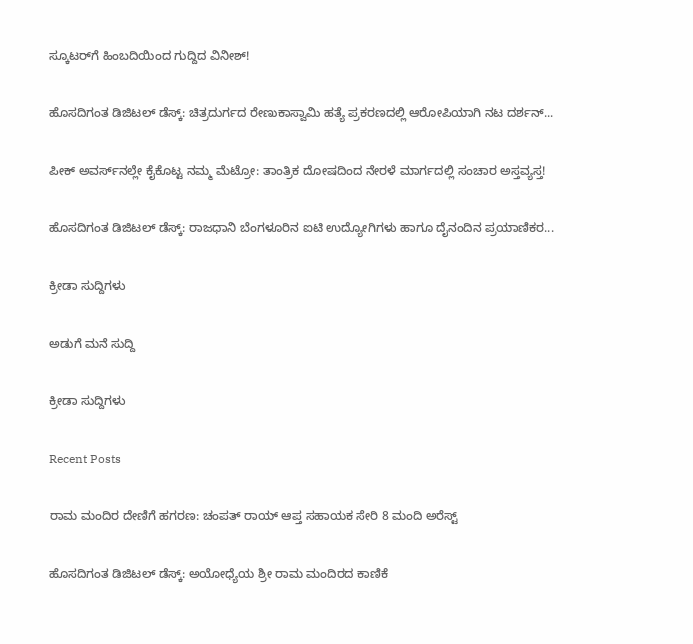ಸ್ಕೂಟರ್‌ಗೆ ಹಿಂಬದಿಯಿಂದ ಗುದ್ದಿದ ವಿನೀಶ್‌!

ಹೊಸದಿಗಂತ ಡಿಜಿಟಲ್‌ ಡೆಸ್ಕ್: ಚಿತ್ರದುರ್ಗದ ರೇಣುಕಾಸ್ವಾಮಿ ಹತ್ಯೆ ಪ್ರಕರಣದಲ್ಲಿ ಆರೋಪಿಯಾಗಿ ನಟ ದರ್ಶನ್...

ಪೀಕ್ ಅವರ್ಸ್‌ನಲ್ಲೇ ಕೈಕೊಟ್ಟ ನಮ್ಮ ಮೆಟ್ರೋ: ತಾಂತ್ರಿಕ ದೋಷದಿಂದ ನೇರಳೆ ಮಾರ್ಗದಲ್ಲಿ ಸಂಚಾರ ಅಸ್ತವ್ಯಸ್ತ!

ಹೊಸದಿಗಂತ ಡಿಜಿಟಲ್‌ ಡೆಸ್ಕ್: ರಾಜಧಾನಿ ಬೆಂಗಳೂರಿನ ಐಟಿ ಉದ್ಯೋಗಿಗಳು ಹಾಗೂ ದೈನಂದಿನ ಪ್ರಯಾಣಿಕರ...

ಕ್ರೀಡಾ ಸುದ್ದಿಗಳು

ಅಡುಗೆ ಮನೆ ಸುದ್ದಿ

ಕ್ರೀಡಾ ಸುದ್ದಿಗಳು

Recent Posts

ರಾಮ ಮಂದಿರ ದೇಣಿಗೆ ಹಗರಣ: ಚಂಪತ್ ರಾಯ್ ಆಪ್ತ ಸಹಾಯಕ ಸೇರಿ 8 ಮಂದಿ ಅರೆಸ್ಟ್

ಹೊಸದಿಗಂತ ಡಿಜಿಟಲ್ ಡೆಸ್ಕ್: ಅಯೋಧ್ಯೆಯ ಶ್ರೀ ರಾಮ ಮಂದಿರದ ಕಾಣಿಕೆ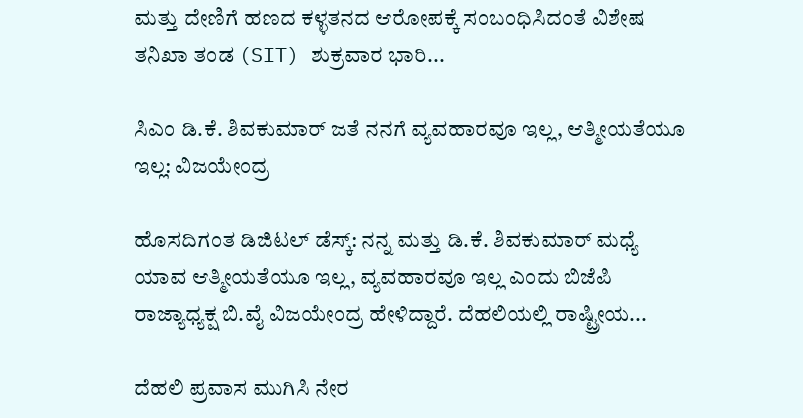ಮತ್ತು ದೇಣಿಗೆ ಹಣದ ಕಳ್ಳತನದ ಆರೋಪಕ್ಕೆ ಸಂಬಂಧಿಸಿದಂತೆ ವಿಶೇಷ ತನಿಖಾ ತಂಡ (SIT) ಶುಕ್ರವಾರ ಭಾರಿ...

ಸಿಎಂ ಡಿ.ಕೆ. ಶಿವಕುಮಾರ್ ಜತೆ ನನಗೆ ವ್ಯವಹಾರವೂ ಇಲ್ಲ, ಆತ್ಮೀಯತೆಯೂ ಇಲ್ಲ: ವಿಜಯೇಂದ್ರ

ಹೊಸದಿಗಂತ ಡಿಜಿಟಲ್‌ ಡೆಸ್ಕ್‌: ನನ್ನ ಮತ್ತು ಡಿ.ಕೆ. ಶಿವಕುಮಾರ್‌ ಮಧ್ಯೆ ಯಾವ ಆತ್ಮೀಯತೆಯೂ ಇಲ್ಲ, ವ್ಯವಹಾರವೂ ಇಲ್ಲ ಎಂದು ಬಿಜೆಪಿ ರಾಜ್ಯಾಧ್ಯಕ್ಷ ಬಿ.ವೈ ವಿಜಯೇಂದ್ರ ಹೇಳಿದ್ದಾರೆ. ದೆಹಲಿಯಲ್ಲಿ ರಾಷ್ಟ್ರೀಯ...

ದೆಹಲಿ ಪ್ರವಾಸ ಮುಗಿಸಿ ನೇರ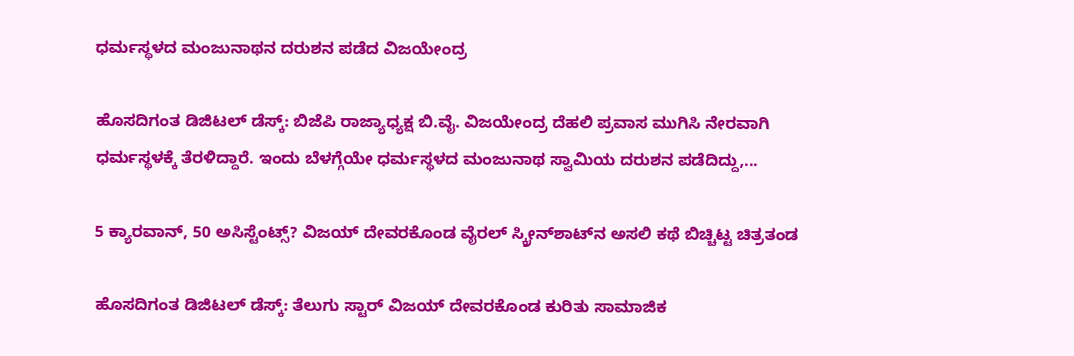ಧರ್ಮಸ್ಥಳದ ಮಂಜುನಾಥನ ದರುಶನ ಪಡೆದ ವಿಜಯೇಂದ್ರ

ಹೊಸದಿಗಂತ ಡಿಜಿಟಲ್‌ ಡೆಸ್ಕ್‌: ಬಿಜೆಪಿ ರಾಜ್ಯಾಧ್ಯಕ್ಷ ಬಿ.ವೈ. ವಿಜಯೇಂದ್ರ ದೆಹಲಿ ಪ್ರವಾಸ ಮುಗಿಸಿ ನೇರವಾಗಿ ಧರ್ಮಸ್ಥಳಕ್ಕೆ ತೆರಳಿದ್ದಾರೆ. ಇಂದು ಬೆಳಗ್ಗೆಯೇ ಧರ್ಮಸ್ಥಳದ ಮಂಜುನಾಥ ಸ್ವಾಮಿಯ ದರುಶನ ಪಡೆದಿದ್ದು,...

5 ಕ್ಯಾರವಾನ್, 50 ಅಸಿಸ್ಟೆಂಟ್ಸ್? ವಿಜಯ್ ದೇವರಕೊಂಡ ವೈರಲ್ ಸ್ಕ್ರೀನ್‌ಶಾಟ್‌ನ ಅಸಲಿ ಕಥೆ ಬಿಚ್ಚಿಟ್ಟ ಚಿತ್ರತಂಡ

ಹೊಸದಿಗಂತ ಡಿಜಿಟಲ್ ಡೆಸ್ಕ್: ತೆಲುಗು ಸ್ಟಾರ್ ವಿಜಯ್ ದೇವರಕೊಂಡ ಕುರಿತು ಸಾಮಾಜಿಕ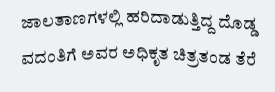ಜಾಲತಾಣಗಳಲ್ಲಿ ಹರಿದಾಡುತ್ತಿದ್ದ ದೊಡ್ಡ ವದಂತಿಗೆ ಅವರ ಅಧಿಕೃತ ಚಿತ್ರತಂಡ ತೆರೆ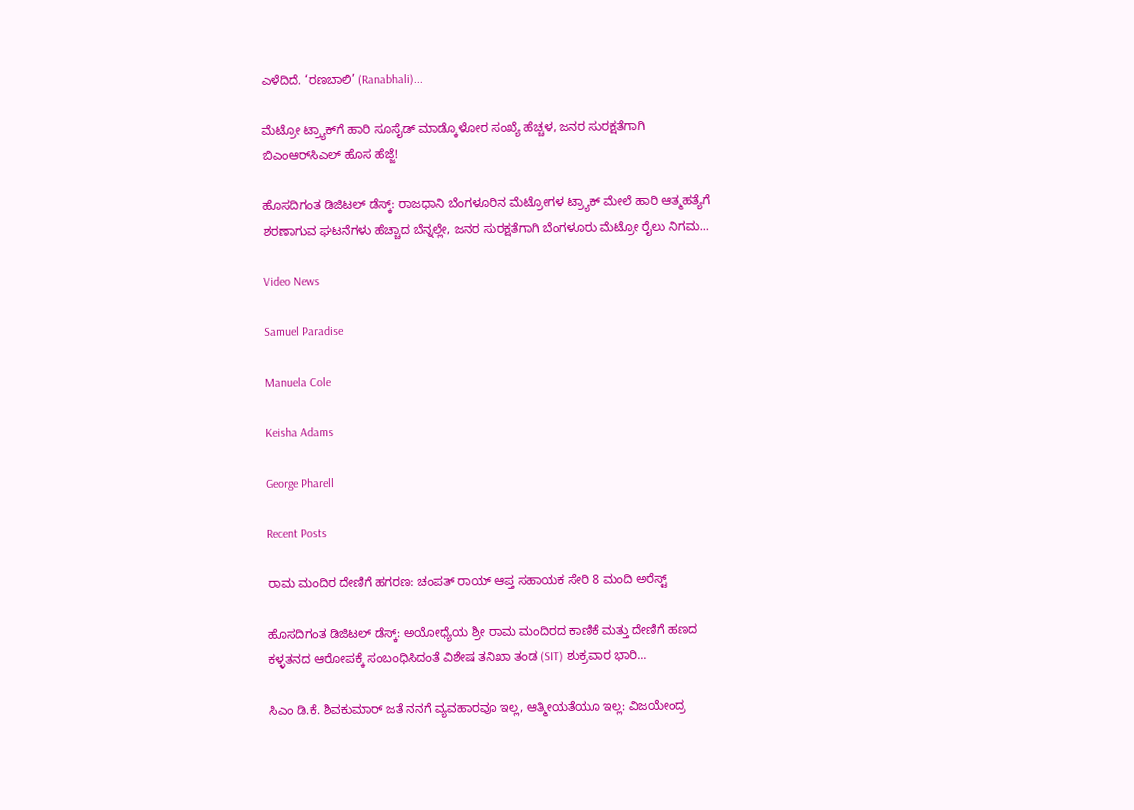ಎಳೆದಿದೆ. ‘ರಣಬಾಲಿ’ (Ranabhali)...

ಮೆಟ್ರೋ ಟ್ರ್ಯಾಕ್‌ಗೆ ಹಾರಿ ಸೂಸೈಡ್‌ ಮಾಡ್ಕೊಳೋರ ಸಂಖ್ಯೆ ಹೆಚ್ಚಳ, ಜನರ ಸುರಕ್ಷತೆಗಾಗಿ ಬಿಎಂಆರ್‌ಸಿಎಲ್‌ ಹೊಸ ಹೆಜ್ಜೆ!

ಹೊಸದಿಗಂತ ಡಿಜಿಟಲ್‌ ಡೆಸ್ಕ್‌: ರಾಜಧಾನಿ ಬೆಂಗಳೂರಿನ ಮೆಟ್ರೋಗಳ ಟ್ರ್ಯಾಕ್‌ ಮೇಲೆ ಹಾರಿ ಆತ್ಮಹತ್ಯೆಗೆ ಶರಣಾಗುವ ಘಟನೆಗಳು ಹೆಚ್ಚಾದ ಬೆನ್ನಲ್ಲೇ, ಜನರ ಸುರಕ್ಷತೆಗಾಗಿ ಬೆಂಗಳೂರು ಮೆಟ್ರೋ ರೈಲು ನಿಗಮ...

Video News

Samuel Paradise

Manuela Cole

Keisha Adams

George Pharell

Recent Posts

ರಾಮ ಮಂದಿರ ದೇಣಿಗೆ ಹಗರಣ: ಚಂಪತ್ ರಾಯ್ ಆಪ್ತ ಸಹಾಯಕ ಸೇರಿ 8 ಮಂದಿ ಅರೆಸ್ಟ್

ಹೊಸದಿಗಂತ ಡಿಜಿಟಲ್ ಡೆಸ್ಕ್: ಅಯೋಧ್ಯೆಯ ಶ್ರೀ ರಾಮ ಮಂದಿರದ ಕಾಣಿಕೆ ಮತ್ತು ದೇಣಿಗೆ ಹಣದ ಕಳ್ಳತನದ ಆರೋಪಕ್ಕೆ ಸಂಬಂಧಿಸಿದಂತೆ ವಿಶೇಷ ತನಿಖಾ ತಂಡ (SIT) ಶುಕ್ರವಾರ ಭಾರಿ...

ಸಿಎಂ ಡಿ.ಕೆ. ಶಿವಕುಮಾರ್ ಜತೆ ನನಗೆ ವ್ಯವಹಾರವೂ ಇಲ್ಲ, ಆತ್ಮೀಯತೆಯೂ ಇಲ್ಲ: ವಿಜಯೇಂದ್ರ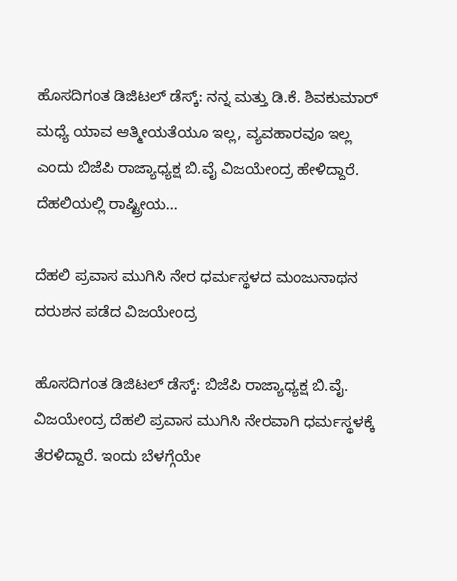ಹೊಸದಿಗಂತ ಡಿಜಿಟಲ್‌ ಡೆಸ್ಕ್‌: ನನ್ನ ಮತ್ತು ಡಿ.ಕೆ. ಶಿವಕುಮಾರ್‌ ಮಧ್ಯೆ ಯಾವ ಆತ್ಮೀಯತೆಯೂ ಇಲ್ಲ, ವ್ಯವಹಾರವೂ ಇಲ್ಲ ಎಂದು ಬಿಜೆಪಿ ರಾಜ್ಯಾಧ್ಯಕ್ಷ ಬಿ.ವೈ ವಿಜಯೇಂದ್ರ ಹೇಳಿದ್ದಾರೆ. ದೆಹಲಿಯಲ್ಲಿ ರಾಷ್ಟ್ರೀಯ...

ದೆಹಲಿ ಪ್ರವಾಸ ಮುಗಿಸಿ ನೇರ ಧರ್ಮಸ್ಥಳದ ಮಂಜುನಾಥನ ದರುಶನ ಪಡೆದ ವಿಜಯೇಂದ್ರ

ಹೊಸದಿಗಂತ ಡಿಜಿಟಲ್‌ ಡೆಸ್ಕ್‌: ಬಿಜೆಪಿ ರಾಜ್ಯಾಧ್ಯಕ್ಷ ಬಿ.ವೈ. ವಿಜಯೇಂದ್ರ ದೆಹಲಿ ಪ್ರವಾಸ ಮುಗಿಸಿ ನೇರವಾಗಿ ಧರ್ಮಸ್ಥಳಕ್ಕೆ ತೆರಳಿದ್ದಾರೆ. ಇಂದು ಬೆಳಗ್ಗೆಯೇ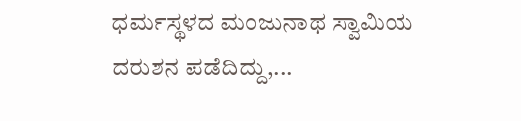ಧರ್ಮಸ್ಥಳದ ಮಂಜುನಾಥ ಸ್ವಾಮಿಯ ದರುಶನ ಪಡೆದಿದ್ದು,...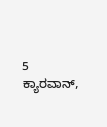5 ಕ್ಯಾರವಾನ್,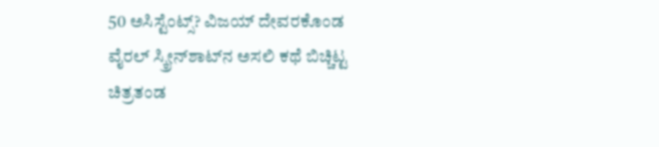50 ಅಸಿಸ್ಟೆಂಟ್ಸ್? ವಿಜಯ್ ದೇವರಕೊಂಡ ವೈರಲ್ ಸ್ಕ್ರೀನ್‌ಶಾಟ್‌ನ ಅಸಲಿ ಕಥೆ ಬಿಚ್ಚಿಟ್ಟ ಚಿತ್ರತಂಡ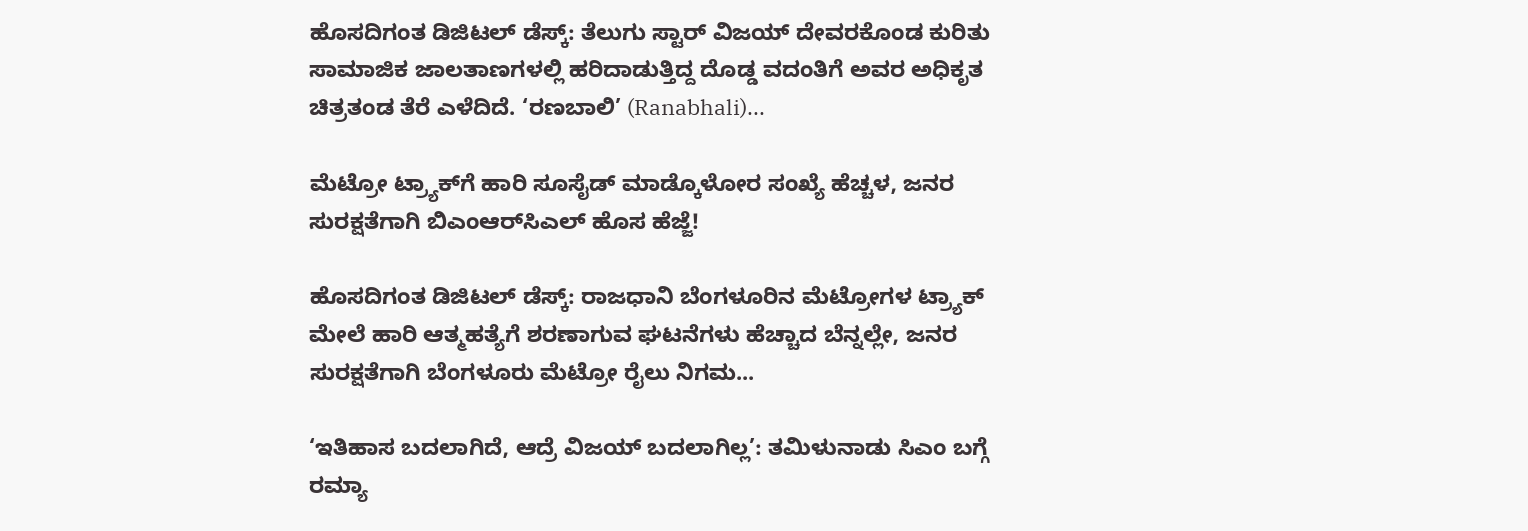ಹೊಸದಿಗಂತ ಡಿಜಿಟಲ್ ಡೆಸ್ಕ್: ತೆಲುಗು ಸ್ಟಾರ್ ವಿಜಯ್ ದೇವರಕೊಂಡ ಕುರಿತು ಸಾಮಾಜಿಕ ಜಾಲತಾಣಗಳಲ್ಲಿ ಹರಿದಾಡುತ್ತಿದ್ದ ದೊಡ್ಡ ವದಂತಿಗೆ ಅವರ ಅಧಿಕೃತ ಚಿತ್ರತಂಡ ತೆರೆ ಎಳೆದಿದೆ. ‘ರಣಬಾಲಿ’ (Ranabhali)...

ಮೆಟ್ರೋ ಟ್ರ್ಯಾಕ್‌ಗೆ ಹಾರಿ ಸೂಸೈಡ್‌ ಮಾಡ್ಕೊಳೋರ ಸಂಖ್ಯೆ ಹೆಚ್ಚಳ, ಜನರ ಸುರಕ್ಷತೆಗಾಗಿ ಬಿಎಂಆರ್‌ಸಿಎಲ್‌ ಹೊಸ ಹೆಜ್ಜೆ!

ಹೊಸದಿಗಂತ ಡಿಜಿಟಲ್‌ ಡೆಸ್ಕ್‌: ರಾಜಧಾನಿ ಬೆಂಗಳೂರಿನ ಮೆಟ್ರೋಗಳ ಟ್ರ್ಯಾಕ್‌ ಮೇಲೆ ಹಾರಿ ಆತ್ಮಹತ್ಯೆಗೆ ಶರಣಾಗುವ ಘಟನೆಗಳು ಹೆಚ್ಚಾದ ಬೆನ್ನಲ್ಲೇ, ಜನರ ಸುರಕ್ಷತೆಗಾಗಿ ಬೆಂಗಳೂರು ಮೆಟ್ರೋ ರೈಲು ನಿಗಮ...

‘ಇತಿಹಾಸ ಬದಲಾಗಿದೆ, ಆದ್ರೆ ವಿಜಯ್ ಬದಲಾಗಿಲ್ಲ’: ತಮಿಳುನಾಡು ಸಿಎಂ ಬಗ್ಗೆ ರಮ್ಯಾ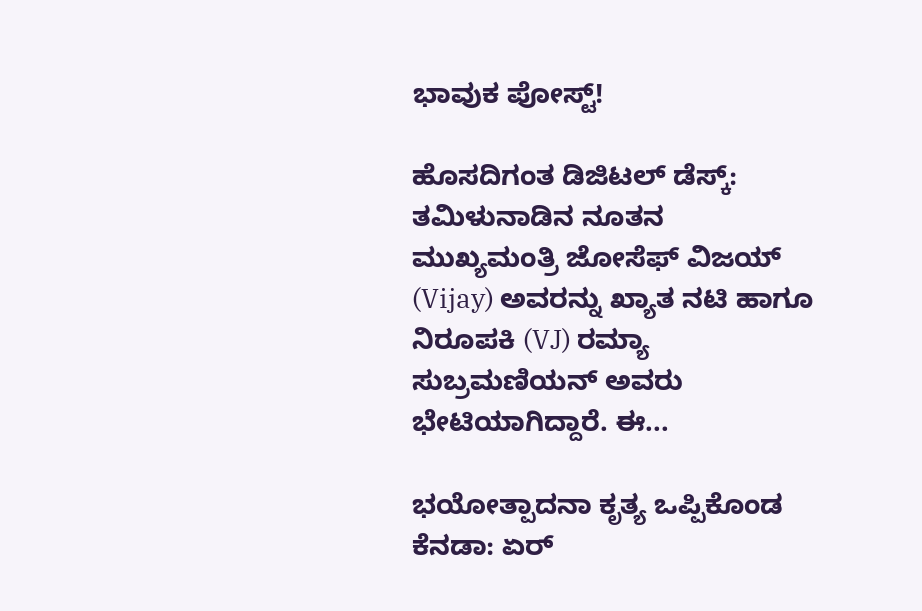ಭಾವುಕ ಪೋಸ್ಟ್!

ಹೊಸದಿಗಂತ ಡಿಜಿಟಲ್ ಡೆಸ್ಕ್: ತಮಿಳುನಾಡಿನ ನೂತನ ಮುಖ್ಯಮಂತ್ರಿ ಜೋಸೆಫ್ ವಿಜಯ್ (Vijay) ಅವರನ್ನು ಖ್ಯಾತ ನಟಿ ಹಾಗೂ ನಿರೂಪಕಿ (VJ) ರಮ್ಯಾ ಸುಬ್ರಮಣಿಯನ್ ಅವರು ಭೇಟಿಯಾಗಿದ್ದಾರೆ. ಈ...

ಭಯೋತ್ಪಾದನಾ ಕೃತ್ಯ ಒಪ್ಪಿಕೊಂಡ ಕೆನಡಾ: ಏರ್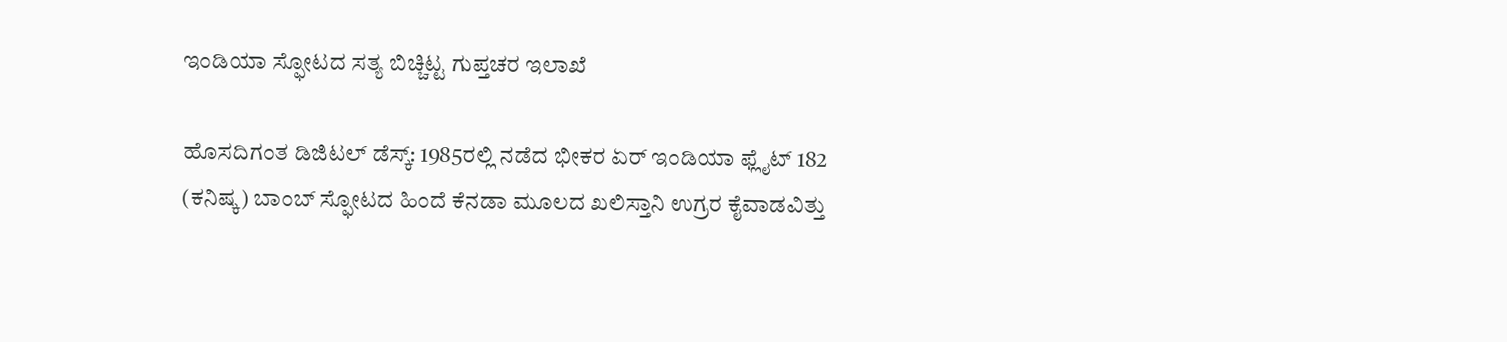ಇಂಡಿಯಾ ಸ್ಫೋಟದ ಸತ್ಯ ಬಿಚ್ಚಿಟ್ಟ ಗುಪ್ತಚರ ಇಲಾಖೆ

ಹೊಸದಿಗಂತ ಡಿಜಿಟಲ್ ಡೆಸ್ಕ್: 1985ರಲ್ಲಿ ನಡೆದ ಭೀಕರ ಏರ್ ಇಂಡಿಯಾ ಫ್ಲೈಟ್ 182 (ಕನಿಷ್ಕ) ಬಾಂಬ್ ಸ್ಫೋಟದ ಹಿಂದೆ ಕೆನಡಾ ಮೂಲದ ಖಲಿಸ್ತಾನಿ ಉಗ್ರರ ಕೈವಾಡವಿತ್ತು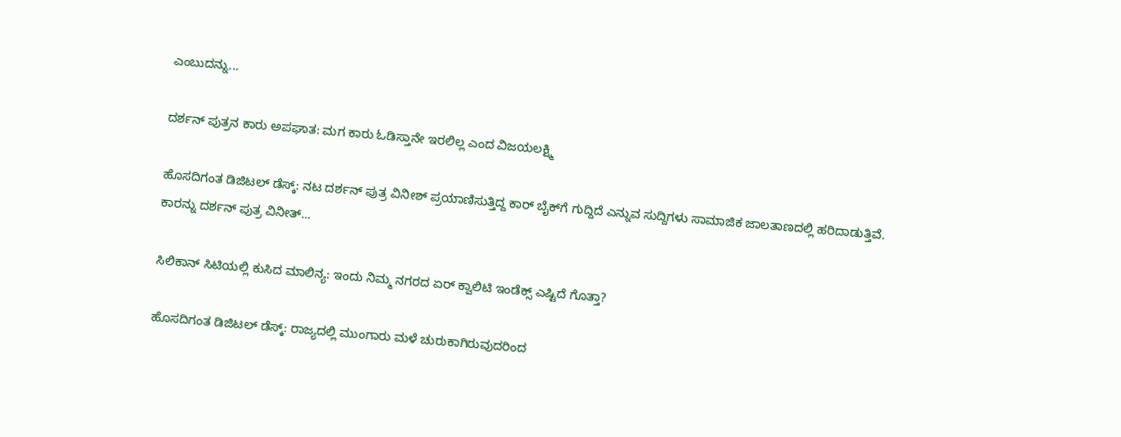ಎಂಬುದನ್ನು...

ದರ್ಶನ್‌ ಪುತ್ರನ ಕಾರು ಅಪಘಾತ: ಮಗ ಕಾರು ಓಡಿಸ್ತಾನೇ ಇರಲಿಲ್ಲ ಎಂದ ವಿಜಯಲಕ್ಷ್ಮಿ

ಹೊಸದಿಗಂತ ಡಿಜಿಟಲ್‌ ಡೆಸ್ಕ್‌: ನಟ ದರ್ಶನ್‌ ಪುತ್ರ ವಿನೀಶ್‌ ಪ್ರಯಾಣಿಸುತ್ತಿದ್ದ ಕಾರ್‌ ಬೈಕ್‌ಗೆ ಗುದ್ದಿದೆ ಎನ್ನುವ ಸುದ್ದಿಗಳು ಸಾಮಾಜಿಕ ಜಾಲತಾಣದಲ್ಲಿ ಹರಿದಾಡುತ್ತಿವೆ. ಕಾರನ್ನು ದರ್ಶನ್‌ ಪುತ್ರ ವಿನೀತ್‌...

ಸಿಲಿಕಾನ್ ಸಿಟಿಯಲ್ಲಿ ಕುಸಿದ ಮಾಲಿನ್ಯ: ಇಂದು ನಿಮ್ಮ ನಗರದ ಏರ್ ಕ್ವಾಲಿಟಿ ಇಂಡೆಕ್ಸ್ ಎಷ್ಟಿದೆ ಗೊತ್ತಾ?

ಹೊಸದಿಗಂತ ಡಿಜಿಟಲ್ ಡೆಸ್ಕ್: ರಾಜ್ಯದಲ್ಲಿ ಮುಂಗಾರು ಮಳೆ ಚುರುಕಾಗಿರುವುದರಿಂದ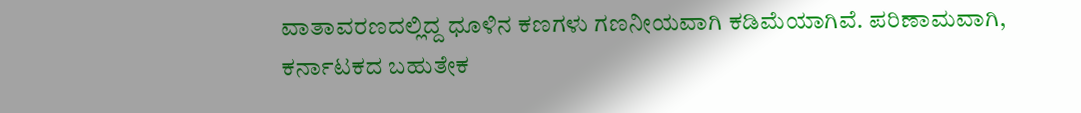ವಾತಾವರಣದಲ್ಲಿದ್ದ ಧೂಳಿನ ಕಣಗಳು ಗಣನೀಯವಾಗಿ ಕಡಿಮೆಯಾಗಿವೆ. ಪರಿಣಾಮವಾಗಿ, ಕರ್ನಾಟಕದ ಬಹುತೇಕ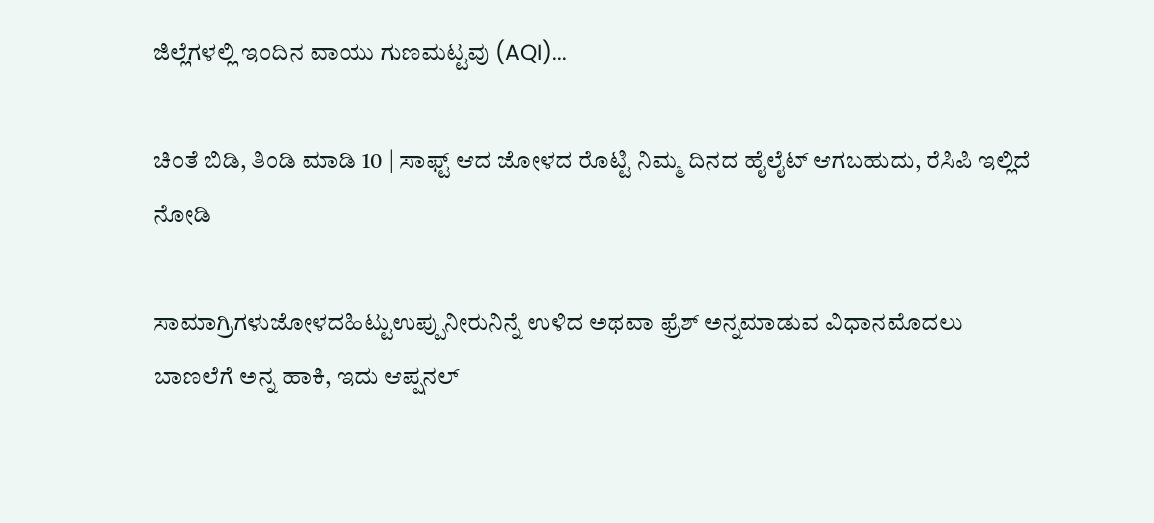ಜಿಲ್ಲೆಗಳಲ್ಲಿ ಇಂದಿನ ವಾಯು ಗುಣಮಟ್ಟವು (AQI)...

ಚಿಂತೆ ಬಿಡಿ, ತಿಂಡಿ ಮಾಡಿ 10 | ಸಾಫ್ಟ್‌ ಆದ ಜೋಳದ ರೊಟ್ಟಿ ನಿಮ್ಮ ದಿನದ ಹೈಲೈಟ್‌ ಆಗಬಹುದು, ರೆಸಿಪಿ ಇಲ್ಲಿದೆ ನೋಡಿ

ಸಾಮಾಗ್ರಿಗಳುಜೋಳದಹಿಟ್ಟುಉಪ್ಪುನೀರುನಿನ್ನೆ ಉಳಿದ ಅಥವಾ ಫ್ರೆಶ್‌ ಅನ್ನಮಾಡುವ ವಿಧಾನಮೊದಲು ಬಾಣಲೆಗೆ ಅನ್ನ ಹಾಕಿ, ಇದು ಆಪ್ಷನಲ್‌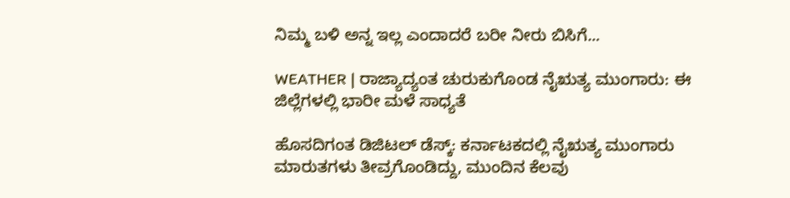ನಿಮ್ಮ ಬಳಿ ಅನ್ನ ಇಲ್ಲ ಎಂದಾದರೆ ಬರೀ ನೀರು ಬಿಸಿಗೆ...

WEATHER | ರಾಜ್ಯಾದ್ಯಂತ ಚುರುಕುಗೊಂಡ ನೈಋತ್ಯ ಮುಂಗಾರು: ಈ ಜಿಲ್ಲೆಗಳಲ್ಲಿ ಭಾರೀ ಮಳೆ ಸಾಧ್ಯತೆ

ಹೊಸದಿಗಂತ ಡಿಜಿಟಲ್ ಡೆಸ್ಕ್: ಕರ್ನಾಟಕದಲ್ಲಿ ನೈಋತ್ಯ ಮುಂಗಾರು ಮಾರುತಗಳು ತೀವ್ರಗೊಂಡಿದ್ದು, ಮುಂದಿನ ಕೆಲವು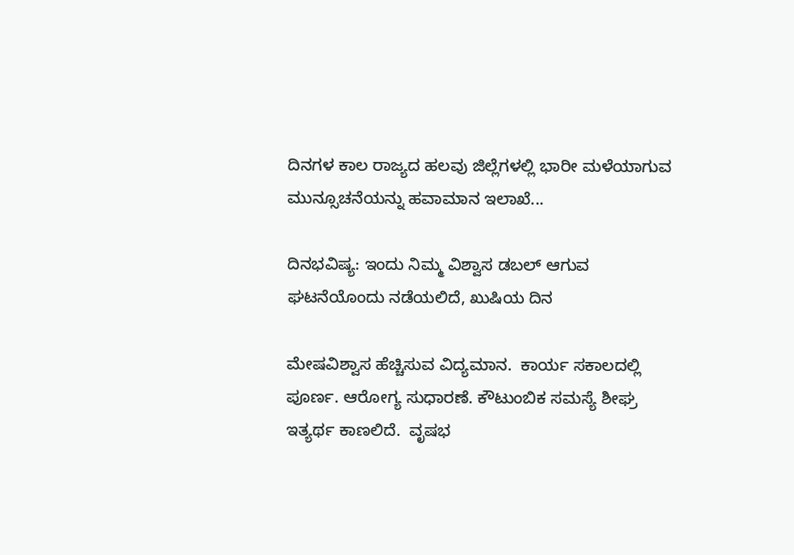ದಿನಗಳ ಕಾಲ ರಾಜ್ಯದ ಹಲವು ಜಿಲ್ಲೆಗಳಲ್ಲಿ ಭಾರೀ ಮಳೆಯಾಗುವ ಮುನ್ಸೂಚನೆಯನ್ನು ಹವಾಮಾನ ಇಲಾಖೆ...

ದಿನಭವಿಷ್ಯ: ಇಂದು ನಿಮ್ಮ ವಿಶ್ವಾಸ ಡಬಲ್‌ ಆಗುವ ಘಟನೆಯೊಂದು ನಡೆಯಲಿದೆ, ಖುಷಿಯ ದಿನ

ಮೇಷವಿಶ್ವಾಸ ಹೆಚ್ಚಿಸುವ ವಿದ್ಯಮಾನ.  ಕಾರ್ಯ ಸಕಾಲದಲ್ಲಿ ಪೂರ್ಣ. ಆರೋಗ್ಯ ಸುಧಾರಣೆ. ಕೌಟುಂಬಿಕ ಸಮಸ್ಯೆ ಶೀಘ್ರ ಇತ್ಯರ್ಥ ಕಾಣಲಿದೆ.  ವೃಷಭ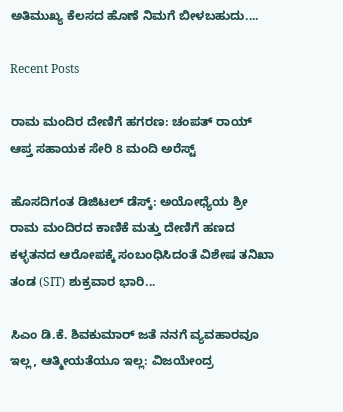ಅತಿಮುಖ್ಯ ಕೆಲಸದ ಹೊಣೆ ನಿಮಗೆ ಬೀಳಬಹುದು....

Recent Posts

ರಾಮ ಮಂದಿರ ದೇಣಿಗೆ ಹಗರಣ: ಚಂಪತ್ ರಾಯ್ ಆಪ್ತ ಸಹಾಯಕ ಸೇರಿ 8 ಮಂದಿ ಅರೆಸ್ಟ್

ಹೊಸದಿಗಂತ ಡಿಜಿಟಲ್ ಡೆಸ್ಕ್: ಅಯೋಧ್ಯೆಯ ಶ್ರೀ ರಾಮ ಮಂದಿರದ ಕಾಣಿಕೆ ಮತ್ತು ದೇಣಿಗೆ ಹಣದ ಕಳ್ಳತನದ ಆರೋಪಕ್ಕೆ ಸಂಬಂಧಿಸಿದಂತೆ ವಿಶೇಷ ತನಿಖಾ ತಂಡ (SIT) ಶುಕ್ರವಾರ ಭಾರಿ...

ಸಿಎಂ ಡಿ.ಕೆ. ಶಿವಕುಮಾರ್ ಜತೆ ನನಗೆ ವ್ಯವಹಾರವೂ ಇಲ್ಲ, ಆತ್ಮೀಯತೆಯೂ ಇಲ್ಲ: ವಿಜಯೇಂದ್ರ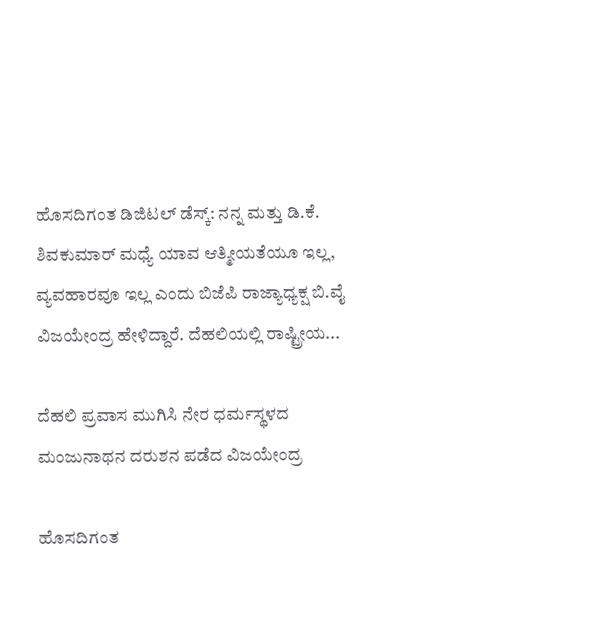ಹೊಸದಿಗಂತ ಡಿಜಿಟಲ್‌ ಡೆಸ್ಕ್‌: ನನ್ನ ಮತ್ತು ಡಿ.ಕೆ. ಶಿವಕುಮಾರ್‌ ಮಧ್ಯೆ ಯಾವ ಆತ್ಮೀಯತೆಯೂ ಇಲ್ಲ, ವ್ಯವಹಾರವೂ ಇಲ್ಲ ಎಂದು ಬಿಜೆಪಿ ರಾಜ್ಯಾಧ್ಯಕ್ಷ ಬಿ.ವೈ ವಿಜಯೇಂದ್ರ ಹೇಳಿದ್ದಾರೆ. ದೆಹಲಿಯಲ್ಲಿ ರಾಷ್ಟ್ರೀಯ...

ದೆಹಲಿ ಪ್ರವಾಸ ಮುಗಿಸಿ ನೇರ ಧರ್ಮಸ್ಥಳದ ಮಂಜುನಾಥನ ದರುಶನ ಪಡೆದ ವಿಜಯೇಂದ್ರ

ಹೊಸದಿಗಂತ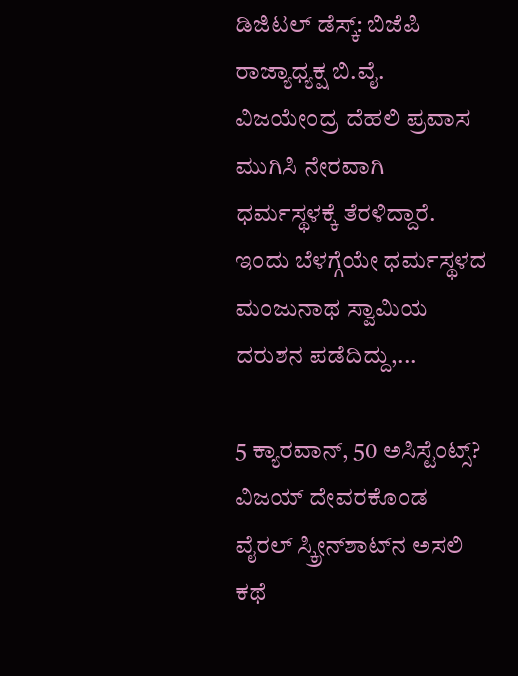ಡಿಜಿಟಲ್‌ ಡೆಸ್ಕ್‌: ಬಿಜೆಪಿ ರಾಜ್ಯಾಧ್ಯಕ್ಷ ಬಿ.ವೈ. ವಿಜಯೇಂದ್ರ ದೆಹಲಿ ಪ್ರವಾಸ ಮುಗಿಸಿ ನೇರವಾಗಿ ಧರ್ಮಸ್ಥಳಕ್ಕೆ ತೆರಳಿದ್ದಾರೆ. ಇಂದು ಬೆಳಗ್ಗೆಯೇ ಧರ್ಮಸ್ಥಳದ ಮಂಜುನಾಥ ಸ್ವಾಮಿಯ ದರುಶನ ಪಡೆದಿದ್ದು,...

5 ಕ್ಯಾರವಾನ್, 50 ಅಸಿಸ್ಟೆಂಟ್ಸ್? ವಿಜಯ್ ದೇವರಕೊಂಡ ವೈರಲ್ ಸ್ಕ್ರೀನ್‌ಶಾಟ್‌ನ ಅಸಲಿ ಕಥೆ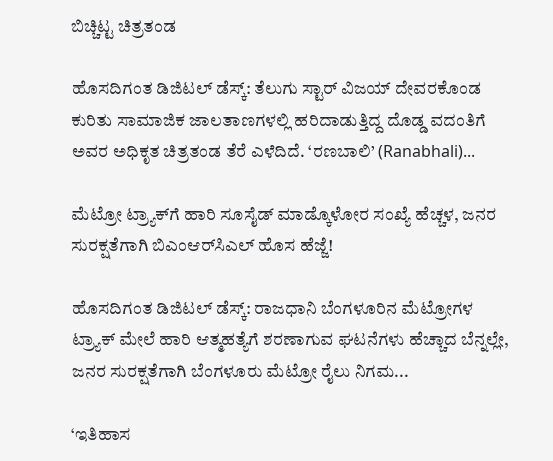ಬಿಚ್ಚಿಟ್ಟ ಚಿತ್ರತಂಡ

ಹೊಸದಿಗಂತ ಡಿಜಿಟಲ್ ಡೆಸ್ಕ್: ತೆಲುಗು ಸ್ಟಾರ್ ವಿಜಯ್ ದೇವರಕೊಂಡ ಕುರಿತು ಸಾಮಾಜಿಕ ಜಾಲತಾಣಗಳಲ್ಲಿ ಹರಿದಾಡುತ್ತಿದ್ದ ದೊಡ್ಡ ವದಂತಿಗೆ ಅವರ ಅಧಿಕೃತ ಚಿತ್ರತಂಡ ತೆರೆ ಎಳೆದಿದೆ. ‘ರಣಬಾಲಿ’ (Ranabhali)...

ಮೆಟ್ರೋ ಟ್ರ್ಯಾಕ್‌ಗೆ ಹಾರಿ ಸೂಸೈಡ್‌ ಮಾಡ್ಕೊಳೋರ ಸಂಖ್ಯೆ ಹೆಚ್ಚಳ, ಜನರ ಸುರಕ್ಷತೆಗಾಗಿ ಬಿಎಂಆರ್‌ಸಿಎಲ್‌ ಹೊಸ ಹೆಜ್ಜೆ!

ಹೊಸದಿಗಂತ ಡಿಜಿಟಲ್‌ ಡೆಸ್ಕ್‌: ರಾಜಧಾನಿ ಬೆಂಗಳೂರಿನ ಮೆಟ್ರೋಗಳ ಟ್ರ್ಯಾಕ್‌ ಮೇಲೆ ಹಾರಿ ಆತ್ಮಹತ್ಯೆಗೆ ಶರಣಾಗುವ ಘಟನೆಗಳು ಹೆಚ್ಚಾದ ಬೆನ್ನಲ್ಲೇ, ಜನರ ಸುರಕ್ಷತೆಗಾಗಿ ಬೆಂಗಳೂರು ಮೆಟ್ರೋ ರೈಲು ನಿಗಮ...

‘ಇತಿಹಾಸ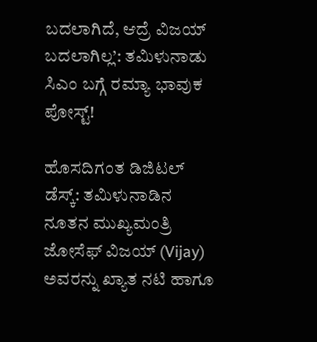ಬದಲಾಗಿದೆ, ಆದ್ರೆ ವಿಜಯ್ ಬದಲಾಗಿಲ್ಲ’: ತಮಿಳುನಾಡು ಸಿಎಂ ಬಗ್ಗೆ ರಮ್ಯಾ ಭಾವುಕ ಪೋಸ್ಟ್!

ಹೊಸದಿಗಂತ ಡಿಜಿಟಲ್ ಡೆಸ್ಕ್: ತಮಿಳುನಾಡಿನ ನೂತನ ಮುಖ್ಯಮಂತ್ರಿ ಜೋಸೆಫ್ ವಿಜಯ್ (Vijay) ಅವರನ್ನು ಖ್ಯಾತ ನಟಿ ಹಾಗೂ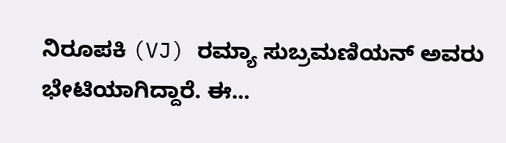ನಿರೂಪಕಿ (VJ) ರಮ್ಯಾ ಸುಬ್ರಮಣಿಯನ್ ಅವರು ಭೇಟಿಯಾಗಿದ್ದಾರೆ. ಈ...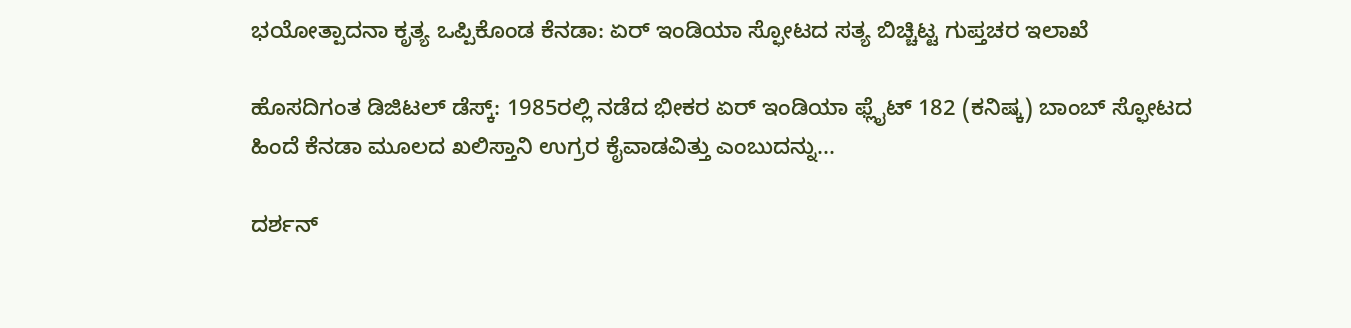ಭಯೋತ್ಪಾದನಾ ಕೃತ್ಯ ಒಪ್ಪಿಕೊಂಡ ಕೆನಡಾ: ಏರ್ ಇಂಡಿಯಾ ಸ್ಫೋಟದ ಸತ್ಯ ಬಿಚ್ಚಿಟ್ಟ ಗುಪ್ತಚರ ಇಲಾಖೆ

ಹೊಸದಿಗಂತ ಡಿಜಿಟಲ್ ಡೆಸ್ಕ್: 1985ರಲ್ಲಿ ನಡೆದ ಭೀಕರ ಏರ್ ಇಂಡಿಯಾ ಫ್ಲೈಟ್ 182 (ಕನಿಷ್ಕ) ಬಾಂಬ್ ಸ್ಫೋಟದ ಹಿಂದೆ ಕೆನಡಾ ಮೂಲದ ಖಲಿಸ್ತಾನಿ ಉಗ್ರರ ಕೈವಾಡವಿತ್ತು ಎಂಬುದನ್ನು...

ದರ್ಶನ್‌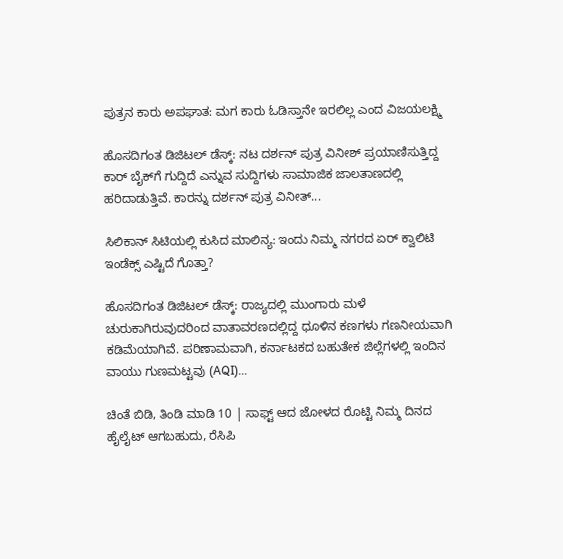ಪುತ್ರನ ಕಾರು ಅಪಘಾತ: ಮಗ ಕಾರು ಓಡಿಸ್ತಾನೇ ಇರಲಿಲ್ಲ ಎಂದ ವಿಜಯಲಕ್ಷ್ಮಿ

ಹೊಸದಿಗಂತ ಡಿಜಿಟಲ್‌ ಡೆಸ್ಕ್‌: ನಟ ದರ್ಶನ್‌ ಪುತ್ರ ವಿನೀಶ್‌ ಪ್ರಯಾಣಿಸುತ್ತಿದ್ದ ಕಾರ್‌ ಬೈಕ್‌ಗೆ ಗುದ್ದಿದೆ ಎನ್ನುವ ಸುದ್ದಿಗಳು ಸಾಮಾಜಿಕ ಜಾಲತಾಣದಲ್ಲಿ ಹರಿದಾಡುತ್ತಿವೆ. ಕಾರನ್ನು ದರ್ಶನ್‌ ಪುತ್ರ ವಿನೀತ್‌...

ಸಿಲಿಕಾನ್ ಸಿಟಿಯಲ್ಲಿ ಕುಸಿದ ಮಾಲಿನ್ಯ: ಇಂದು ನಿಮ್ಮ ನಗರದ ಏರ್ ಕ್ವಾಲಿಟಿ ಇಂಡೆಕ್ಸ್ ಎಷ್ಟಿದೆ ಗೊತ್ತಾ?

ಹೊಸದಿಗಂತ ಡಿಜಿಟಲ್ ಡೆಸ್ಕ್: ರಾಜ್ಯದಲ್ಲಿ ಮುಂಗಾರು ಮಳೆ ಚುರುಕಾಗಿರುವುದರಿಂದ ವಾತಾವರಣದಲ್ಲಿದ್ದ ಧೂಳಿನ ಕಣಗಳು ಗಣನೀಯವಾಗಿ ಕಡಿಮೆಯಾಗಿವೆ. ಪರಿಣಾಮವಾಗಿ, ಕರ್ನಾಟಕದ ಬಹುತೇಕ ಜಿಲ್ಲೆಗಳಲ್ಲಿ ಇಂದಿನ ವಾಯು ಗುಣಮಟ್ಟವು (AQI)...

ಚಿಂತೆ ಬಿಡಿ, ತಿಂಡಿ ಮಾಡಿ 10 | ಸಾಫ್ಟ್‌ ಆದ ಜೋಳದ ರೊಟ್ಟಿ ನಿಮ್ಮ ದಿನದ ಹೈಲೈಟ್‌ ಆಗಬಹುದು, ರೆಸಿಪಿ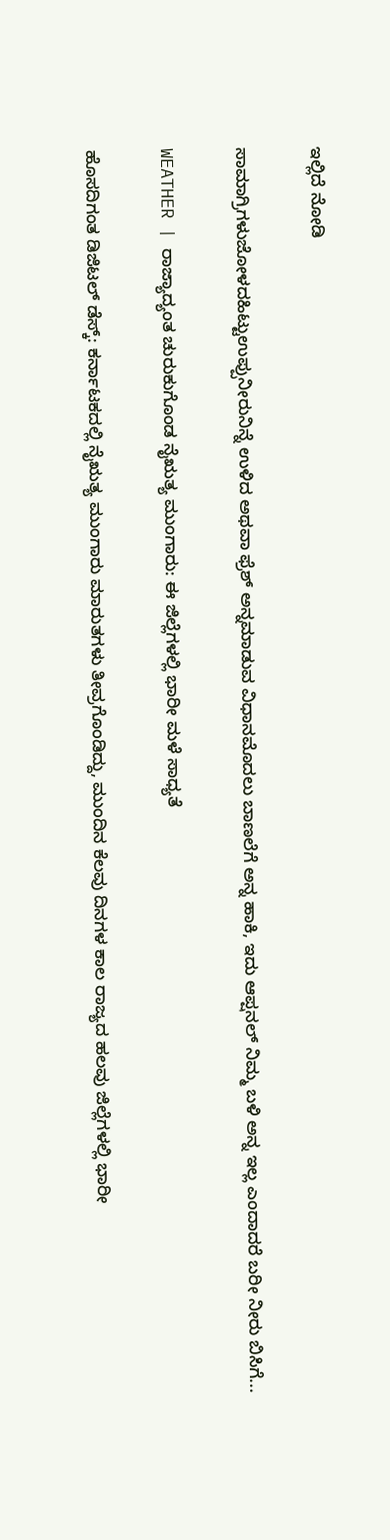ಇಲ್ಲಿದೆ ನೋಡಿ

ಸಾಮಾಗ್ರಿಗಳುಜೋಳದಹಿಟ್ಟುಉಪ್ಪುನೀರುನಿನ್ನೆ ಉಳಿದ ಅಥವಾ ಫ್ರೆಶ್‌ ಅನ್ನಮಾಡುವ ವಿಧಾನಮೊದಲು ಬಾಣಲೆಗೆ ಅನ್ನ ಹಾಕಿ, ಇದು ಆಪ್ಷನಲ್‌ ನಿಮ್ಮ ಬಳಿ ಅನ್ನ ಇಲ್ಲ ಎಂದಾದರೆ ಬರೀ ನೀರು ಬಿಸಿಗೆ...

WEATHER | ರಾಜ್ಯಾದ್ಯಂತ ಚುರುಕುಗೊಂಡ ನೈಋತ್ಯ ಮುಂಗಾರು: ಈ ಜಿಲ್ಲೆಗಳಲ್ಲಿ ಭಾರೀ ಮಳೆ ಸಾಧ್ಯತೆ

ಹೊಸದಿಗಂತ ಡಿಜಿಟಲ್ ಡೆಸ್ಕ್: ಕರ್ನಾಟಕದಲ್ಲಿ ನೈಋತ್ಯ ಮುಂಗಾರು ಮಾರುತಗಳು ತೀವ್ರಗೊಂಡಿದ್ದು, ಮುಂದಿನ ಕೆಲವು ದಿನಗಳ ಕಾಲ ರಾಜ್ಯದ ಹಲವು ಜಿಲ್ಲೆಗಳಲ್ಲಿ ಭಾರೀ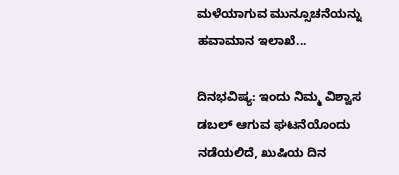ಮಳೆಯಾಗುವ ಮುನ್ಸೂಚನೆಯನ್ನು ಹವಾಮಾನ ಇಲಾಖೆ...

ದಿನಭವಿಷ್ಯ: ಇಂದು ನಿಮ್ಮ ವಿಶ್ವಾಸ ಡಬಲ್‌ ಆಗುವ ಘಟನೆಯೊಂದು ನಡೆಯಲಿದೆ, ಖುಷಿಯ ದಿನ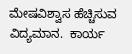ಮೇಷವಿಶ್ವಾಸ ಹೆಚ್ಚಿಸುವ ವಿದ್ಯಮಾನ.  ಕಾರ್ಯ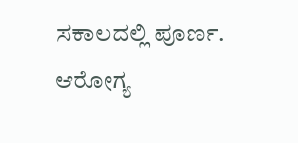ಸಕಾಲದಲ್ಲಿ ಪೂರ್ಣ. ಆರೋಗ್ಯ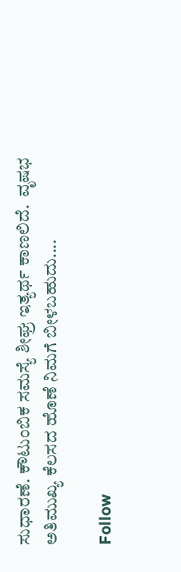ಸುಧಾರಣೆ. ಕೌಟುಂಬಿಕ ಸಮಸ್ಯೆ ಶೀಘ್ರ ಇತ್ಯರ್ಥ ಕಾಣಲಿದೆ.  ವೃಷಭ  ಅತಿಮುಖ್ಯ ಕೆಲಸದ ಹೊಣೆ ನಿಮಗೆ ಬೀಳಬಹುದು....

Follow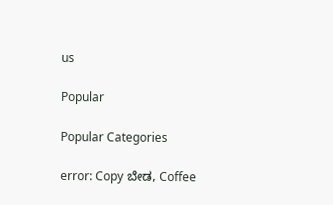us

Popular

Popular Categories

error: Copy ಬೇಡ, Coffee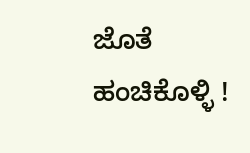ಜೊತೆ ಹಂಚಿಕೊಳ್ಳಿ !